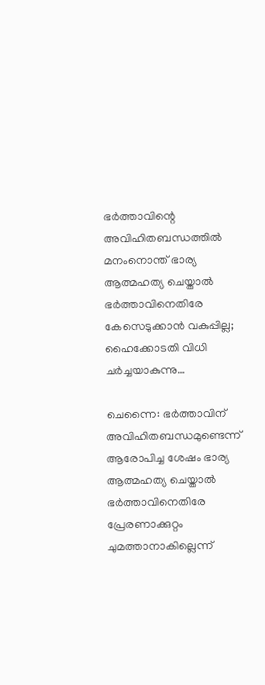ഭര്‍ത്താവിന്റെ അവിഹിതബന്ധത്തില്‍ മനംനൊന്ത് ഭാര്യ ആത്മഹത്യ ചെയ്താല്‍ ഭര്‍ത്താവിനെതിരേ കേസെടുക്കാന്‍ വകുപ്പില്ല; ഹൈക്കോടതി വിധി ചര്‍ച്ചയാകുന്നു…

ചെന്നൈ: ഭര്‍ത്താവിന് അവിഹിതബന്ധമുണ്ടെന്ന് ആരോപിച്ച ശേഷം ഭാര്യ ആത്മഹത്യ ചെയ്താല്‍ ഭര്‍ത്താവിനെതിരേ പ്രേരണാക്കുറ്റം ചുമത്താനാകില്ലെന്ന്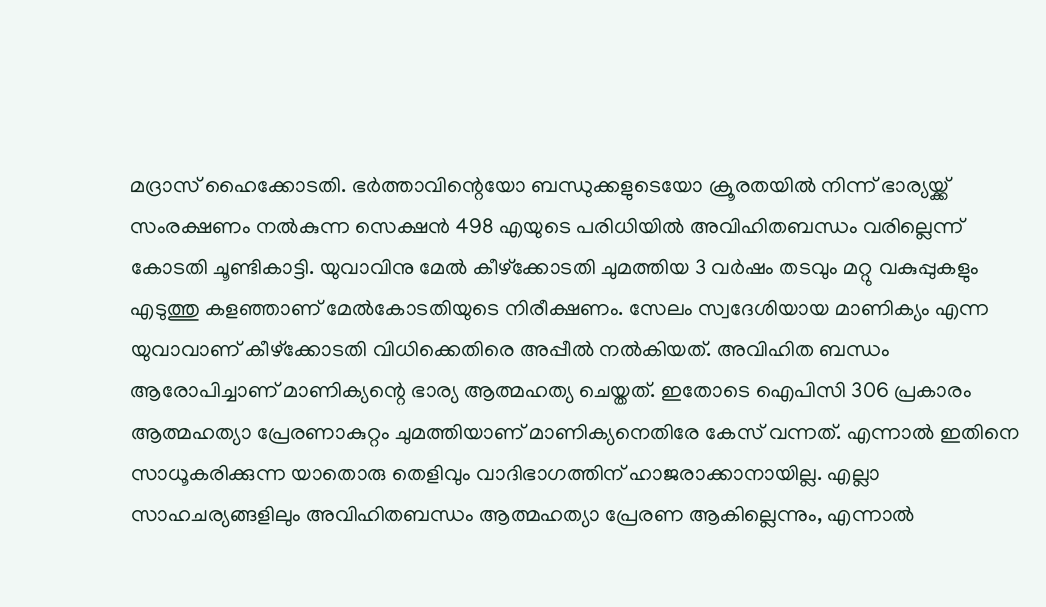മദ്രാസ് ഹൈക്കോടതി. ഭര്‍ത്താവിന്റെയോ ബന്ധുക്കളുടെയോ ക്രൂരതയില്‍ നിന്ന് ഭാര്യയ്ക്ക് സംരക്ഷണം നല്‍കുന്ന സെക്ഷന്‍ 498 എയുടെ പരിധിയില്‍ അവിഹിതബന്ധം വരില്ലെന്ന് കോടതി ചൂണ്ടികാട്ടി. യുവാവിനു മേല്‍ കീഴ്ക്കോടതി ചുമത്തിയ 3 വര്‍ഷം തടവും മറ്റു വകുപ്പുകളും എടുത്തു കളഞ്ഞാണ് മേല്‍കോടതിയുടെ നിരീക്ഷണം. സേലം സ്വദേശിയായ മാണിക്യം എന്ന യുവാവാണ് കീഴ്ക്കോടതി വിധിക്കെതിരെ അപ്പീല്‍ നല്‍കിയത്. അവിഹിത ബന്ധം ആരോപിച്ചാണ് മാണിക്യന്റെ ഭാര്യ ആത്മഹത്യ ചെയ്തത്. ഇതോടെ ഐപിസി 306 പ്രകാരം ആത്മഹത്യാ പ്രേരണാകുറ്റം ചുമത്തിയാണ് മാണിക്യനെതിരേ കേസ് വന്നത്. എന്നാല്‍ ഇതിനെ സാധൂകരിക്കുന്ന യാതൊരു തെളിവും വാദിഭാഗത്തിന് ഹാജരാക്കാനായില്ല. എല്ലാ സാഹചര്യങ്ങളിലും അവിഹിതബന്ധം ആത്മഹത്യാ പ്രേരണ ആകില്ലെന്നും, എന്നാല്‍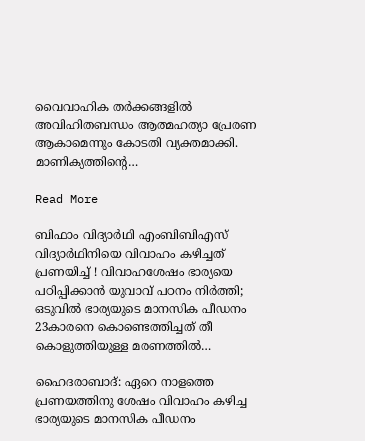വൈവാഹിക തര്‍ക്കങ്ങളില്‍ അവിഹിതബന്ധം ആത്മഹത്യാ പ്രേരണ ആകാമെന്നും കോടതി വ്യക്തമാക്കി. മാണിക്യത്തിന്റെ…

Read More

ബിഫാം വിദ്യാര്‍ഥി എംബിബിഎസ് വിദ്യാര്‍ഥിനിയെ വിവാഹം കഴിച്ചത് പ്രണയിച്ച് ! വിവാഹശേഷം ഭാര്യയെ പഠിപ്പിക്കാന്‍ യുവാവ് പഠനം നിര്‍ത്തി; ഒടുവില്‍ ഭാര്യയുടെ മാനസിക പീഡനം 23കാരനെ കൊണ്ടെത്തിച്ചത് തീ കൊളുത്തിയുള്ള മരണത്തില്‍…

ഹൈദരാബാദ്: ഏറെ നാളത്തെ പ്രണയത്തിനു ശേഷം വിവാഹം കഴിച്ച ഭാര്യയുടെ മാനസിക പീഡനം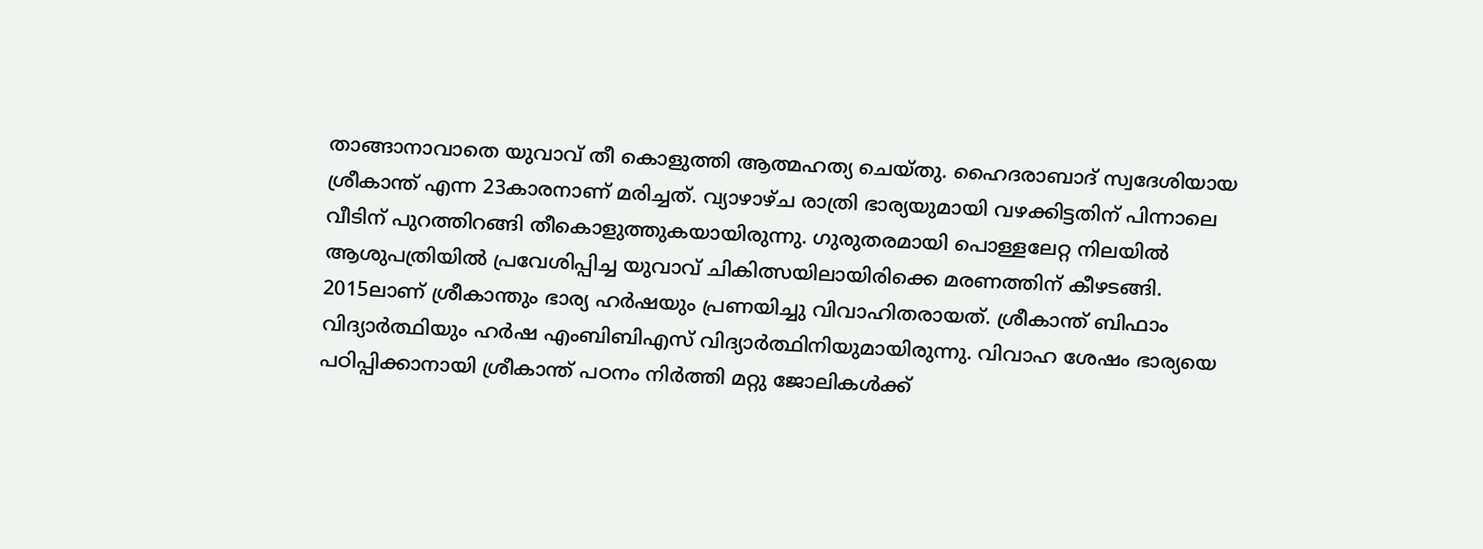താങ്ങാനാവാതെ യുവാവ് തീ കൊളുത്തി ആത്മഹത്യ ചെയ്തു. ഹൈദരാബാദ് സ്വദേശിയായ ശ്രീകാന്ത് എന്ന 23കാരനാണ് മരിച്ചത്. വ്യാഴാഴ്ച രാത്രി ഭാര്യയുമായി വഴക്കിട്ടതിന് പിന്നാലെ വീടിന് പുറത്തിറങ്ങി തീകൊളുത്തുകയായിരുന്നു. ഗുരുതരമായി പൊള്ളലേറ്റ നിലയില്‍ ആശുപത്രിയില്‍ പ്രവേശിപ്പിച്ച യുവാവ് ചികിത്സയിലായിരിക്കെ മരണത്തിന് കീഴടങ്ങി. 2015ലാണ് ശ്രീകാന്തും ഭാര്യ ഹര്‍ഷയും പ്രണയിച്ചു വിവാഹിതരായത്. ശ്രീകാന്ത് ബിഫാം വിദ്യാര്‍ത്ഥിയും ഹര്‍ഷ എംബിബിഎസ് വിദ്യാര്‍ത്ഥിനിയുമായിരുന്നു. വിവാഹ ശേഷം ഭാര്യയെ പഠിപ്പിക്കാനായി ശ്രീകാന്ത് പഠനം നിര്‍ത്തി മറ്റു ജോലികള്‍ക്ക്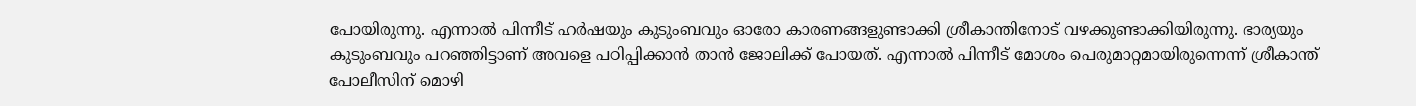പോയിരുന്നു. എന്നാല്‍ പിന്നീട് ഹര്‍ഷയും കുടുംബവും ഓരോ കാരണങ്ങളുണ്ടാക്കി ശ്രീകാന്തിനോട് വഴക്കുണ്ടാക്കിയിരുന്നു. ഭാര്യയും കുടുംബവും പറഞ്ഞിട്ടാണ് അവളെ പഠിപ്പിക്കാന്‍ താന്‍ ജോലിക്ക് പോയത്. എന്നാല്‍ പിന്നീട് മോശം പെരുമാറ്റമായിരുന്നെന്ന് ശ്രീകാന്ത് പോലീസിന് മൊഴി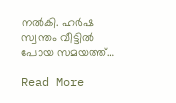നല്‍കി. ഹര്‍ഷ സ്വന്തം വീട്ടില്‍ പോയ സമയത്ത്…

Read More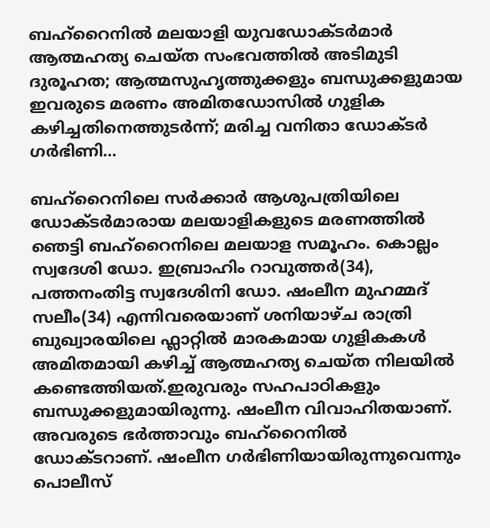ബഹ്‌റൈനില്‍ മലയാളി യുവഡോക്ടര്‍മാര്‍ ആത്മഹത്യ ചെയ്ത സംഭവത്തില്‍ അടിമുടി ദുരൂഹത; ആത്മസുഹൃത്തുക്കളും ബന്ധുക്കളുമായ ഇവരുടെ മരണം അമിതഡോസില്‍ ഗുളിക കഴിച്ചതിനെത്തുടര്‍ന്ന്; മരിച്ച വനിതാ ഡോക്ടര്‍ ഗര്‍ഭിണി…

ബഹ്‌റൈനിലെ സര്‍ക്കാര്‍ ആശുപത്രിയിലെ ഡോക്ടര്‍മാരായ മലയാളികളുടെ മരണത്തില്‍ ഞെട്ടി ബഹ്‌റൈനിലെ മലയാള സമൂഹം. കൊല്ലം സ്വദേശി ഡോ. ഇബ്രാഹിം റാവുത്തര്‍(34), പത്തനംതിട്ട സ്വദേശിനി ഡോ. ഷംലീന മുഹമ്മദ് സലീം(34) എന്നിവരെയാണ് ശനിയാഴ്ച രാത്രി ബുഖ്വാരയിലെ ഫ്ലാറ്റില്‍ മാരകമായ ഗുളികകള്‍ അമിതമായി കഴിച്ച് ആത്മഹത്യ ചെയ്ത നിലയില്‍ കണ്ടെത്തിയത്.ഇരുവരും സഹപാഠികളും ബന്ധുക്കളുമായിരുന്നു. ഷംലീന വിവാഹിതയാണ്. അവരുടെ ഭര്‍ത്താവും ബഹ്‌റൈനില്‍ ഡോക്ടറാണ്. ഷംലീന ഗര്‍ഭിണിയായിരുന്നുവെന്നും പൊലീസ്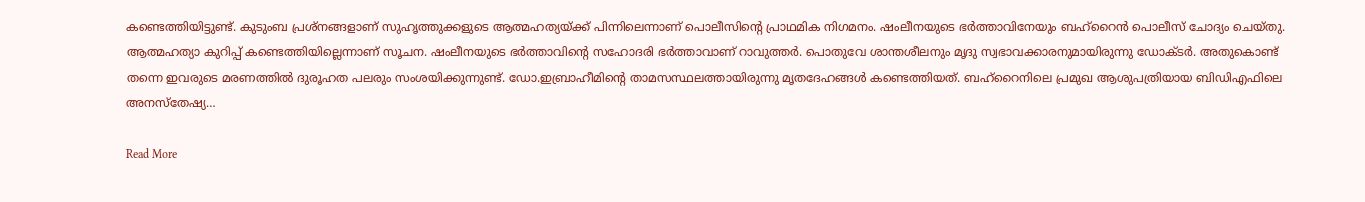കണ്ടെത്തിയിട്ടുണ്ട്. കുടുംബ പ്രശ്നങ്ങളാണ് സുഹൃത്തുക്കളുടെ ആത്മഹത്യയ്ക്ക് പിന്നിലെന്നാണ് പൊലീസിന്റെ പ്രാഥമിക നിഗമനം. ഷംലീനയുടെ ഭര്‍ത്താവിനേയും ബഹ്റൈന്‍ പൊലീസ് ചോദ്യം ചെയ്തു. ആത്മഹത്യാ കുറിപ്പ് കണ്ടെത്തിയില്ലെന്നാണ് സൂചന. ഷംലീനയുടെ ഭര്‍ത്താവിന്റെ സഹോദരി ഭര്‍ത്താവാണ് റാവുത്തര്‍. പൊതുവേ ശാന്തശീലനും മൃദു സ്വഭാവക്കാരനുമായിരുന്നു ഡോക്ടര്‍. അതുകൊണ്ട് തന്നെ ഇവരുടെ മരണത്തില്‍ ദുരൂഹത പലരും സംശയിക്കുന്നുണ്ട്. ഡോ.ഇബ്രാഹീമിന്റെ താമസസ്ഥലത്തായിരുന്നു മൃതദേഹങ്ങള്‍ കണ്ടെത്തിയത്. ബഹ്‌റൈനിലെ പ്രമുഖ ആശുപത്രിയായ ബിഡിഎഫിലെ അനസ്‌തേഷ്യ…

Read More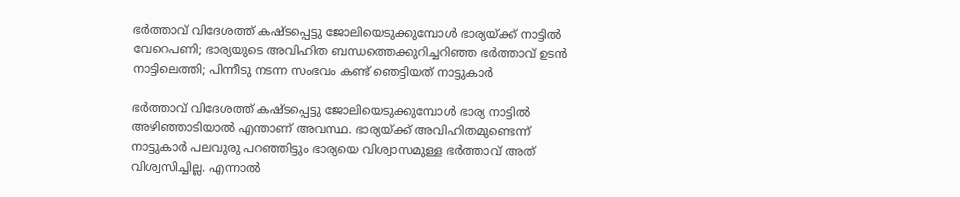ഭര്‍ത്താവ് വിദേശത്ത് കഷ്ടപ്പെട്ടു ജോലിയെടുക്കുമ്പോള്‍ ഭാര്യയ്ക്ക് നാട്ടില്‍ വേറെപണി; ഭാര്യയുടെ അവിഹിത ബന്ധത്തെക്കുറിച്ചറിഞ്ഞ ഭര്‍ത്താവ് ഉടന്‍ നാട്ടിലെത്തി; പിന്നീടു നടന്ന സംഭവം കണ്ട് ഞെട്ടിയത് നാട്ടുകാര്‍

ഭര്‍ത്താവ് വിദേശത്ത് കഷ്ടപ്പെട്ടു ജോലിയെടുക്കുമ്പോള്‍ ഭാര്യ നാട്ടില്‍ അഴിഞ്ഞാടിയാല്‍ എന്താണ് അവസ്ഥ. ഭാര്യയ്ക്ക് അവിഹിതമുണ്ടെന്ന് നാട്ടുകാര്‍ പലവുരു പറഞ്ഞിട്ടും ഭാര്യയെ വിശ്വാസമുള്ള ഭര്‍ത്താവ് അത് വിശ്വസിച്ചില്ല. എന്നാല്‍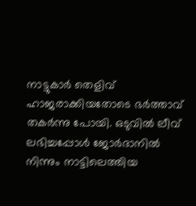നാട്ടുകാര്‍ തെളിവ് ഹാജരാക്കിയതോടെ ഭര്‍ത്താവ് തകര്‍ന്നു പോയി. ഒടുവില്‍ ലീവ് ലഭിച്ചപ്പോള്‍ ജോര്‍ദാനില്‍ നിന്നും നാട്ടിലെത്തിയ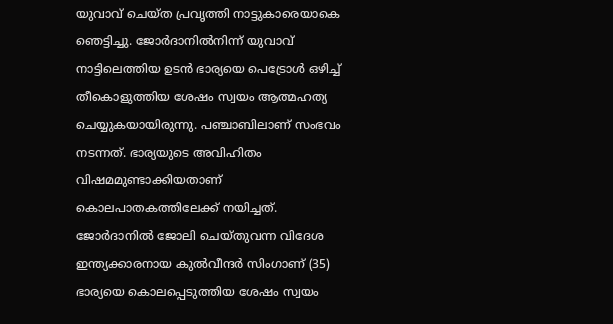യുവാവ് ചെയ്ത പ്രവൃത്തി നാട്ടുകാരെയാകെ ഞെട്ടിച്ചു. ജോര്‍ദാനില്‍നിന്ന് യുവാവ് നാട്ടിലെത്തിയ ഉടന്‍ ഭാര്യയെ പെട്രോള്‍ ഒഴിച്ച് തീകൊളുത്തിയ ശേഷം സ്വയം ആത്മഹത്യ ചെയ്യുകയായിരുന്നു. പഞ്ചാബിലാണ് സംഭവം നടന്നത്. ഭാര്യയുടെ അവിഹിതം വിഷമമുണ്ടാക്കിയതാണ് കൊലപാതകത്തിലേക്ക് നയിച്ചത്. ജോര്‍ദാനില്‍ ജോലി ചെയ്തുവന്ന വിദേശ ഇന്ത്യക്കാരനായ കുല്‍വീന്ദര്‍ സിംഗാണ് (35) ഭാര്യയെ കൊലപ്പെടുത്തിയ ശേഷം സ്വയം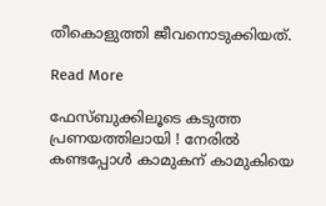തീകൊളുത്തി ജീവനൊടുക്കിയത്.

Read More

ഫേസ്ബുക്കിലൂടെ കടുത്ത പ്രണയത്തിലായി ! നേരില്‍ കണ്ടപ്പോള്‍ കാമുകന് കാമുകിയെ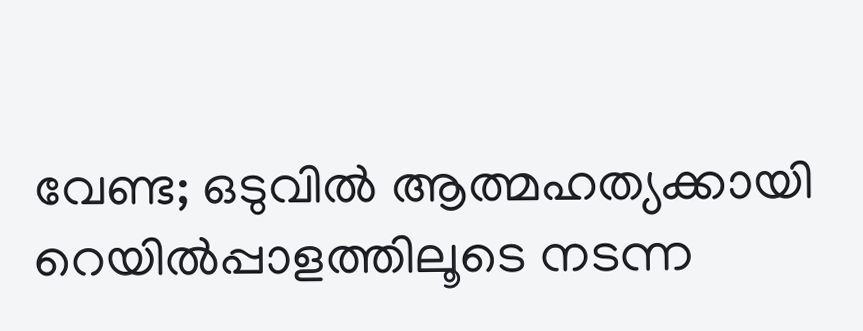വേണ്ട; ഒടുവില്‍ ആത്മഹത്യക്കായി റെയില്‍പ്പാളത്തിലൂടെ നടന്ന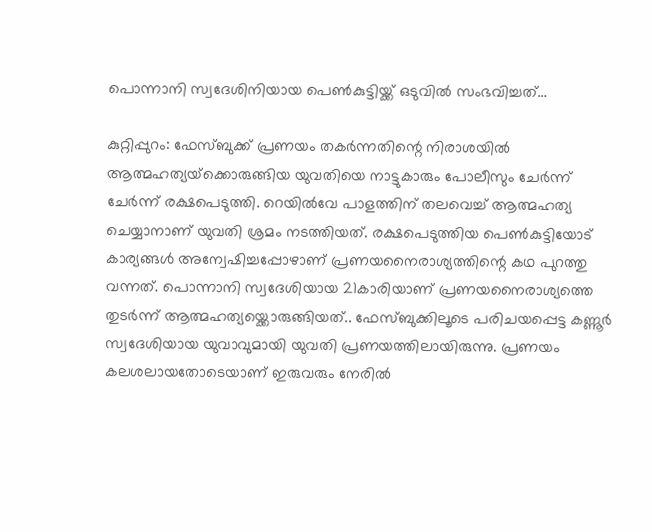പൊന്നാനി സ്വദേശിനിയായ പെണ്‍കുട്ടിയ്ക്ക് ഒടുവില്‍ സംഭവിച്ചത്…

കുറ്റിപ്പുറം: ഫേസ്ബുക്ക് പ്രണയം തകര്‍ന്നതിന്റെ നിരാശയില്‍ ആത്മഹത്യയ്‌ക്കൊരുങ്ങിയ യുവതിയെ നാട്ടുകാരും പോലീസും ചേര്‍ന്ന് ചേര്‍ന്ന് രക്ഷപെടുത്തി. റെയില്‍വേ പാളത്തിന് തലവെച്ച് ആത്മഹത്യ ചെയ്യാനാണ് യുവതി ശ്രമം നടത്തിയത്. രക്ഷപെടുത്തിയ പെണ്‍കുട്ടിയോട് കാര്യങ്ങള്‍ അന്വേഷിച്ചപ്പോഴാണ് പ്രണയനൈരാശ്യത്തിന്റെ കഥ പുറത്തു വന്നത്. പൊന്നാനി സ്വദേശിയായ 21കാരിയാണ് പ്രണയനൈരാശ്യത്തെ തുടര്‍ന്ന് ആത്മഹത്യയ്ക്കൊരുങ്ങിയത്.. ഫേസ്ബുക്കിലൂടെ പരിചയപ്പെട്ട കണ്ണൂര്‍ സ്വദേശിയായ യുവാവുമായി യുവതി പ്രണയത്തിലായിരുന്നു. പ്രണയം കലശലായതോടെയാണ് ഇരുവരും നേരില്‍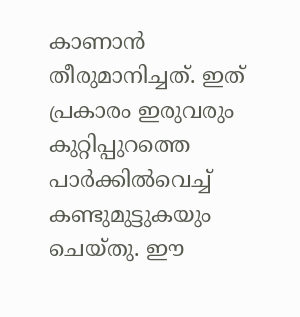കാണാന്‍ തീരുമാനിച്ചത്. ഇത് പ്രകാരം ഇരുവരും കുറ്റിപ്പുറത്തെ പാര്‍ക്കില്‍വെച്ച് കണ്ടുമുട്ടുകയും ചെയ്തു. ഈ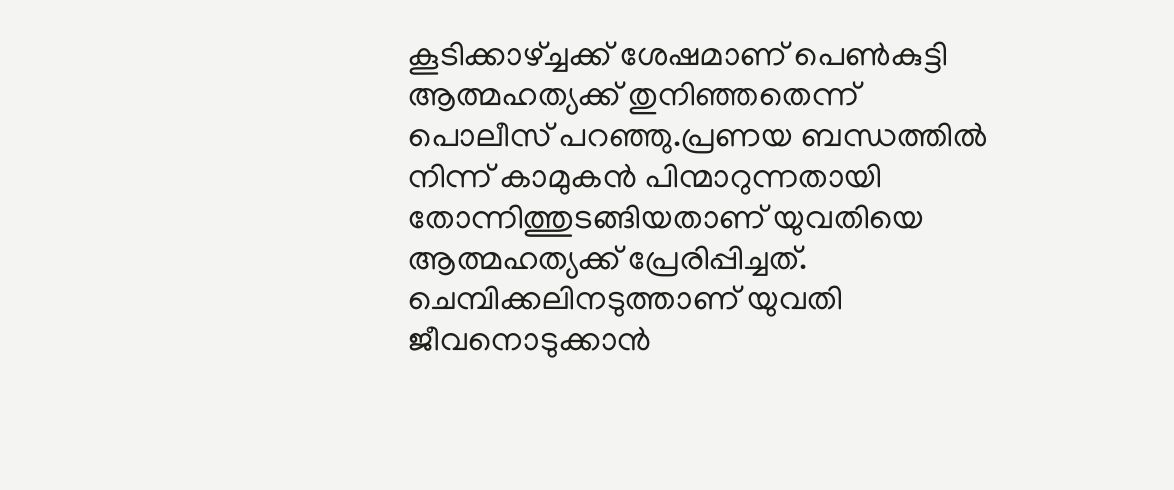കൂടിക്കാഴ്ച്ചക്ക് ശേഷമാണ് പെണ്‍കുട്ടി ആത്മഹത്യക്ക് തുനിഞ്ഞതെന്ന് പൊലീസ് പറഞ്ഞു.പ്രണയ ബന്ധത്തില്‍ നിന്ന് കാമുകന്‍ പിന്മാറുന്നതായി തോന്നിത്തുടങ്ങിയതാണ് യുവതിയെ ആത്മഹത്യക്ക് പ്രേരിപ്പിച്ചത്. ചെമ്പിക്കലിനടുത്താണ് യുവതി ജീവനൊടുക്കാന്‍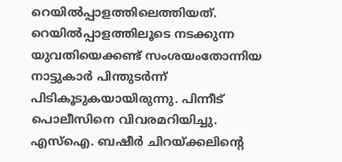റെയില്‍പ്പാളത്തിലെത്തിയത്. റെയില്‍പ്പാളത്തിലൂടെ നടക്കുന്ന യുവതിയെക്കണ്ട് സംശയംതോന്നിയ നാട്ടുകാര്‍ പിന്തുടര്‍ന്ന് പിടികൂടുകയായിരുന്നു. പിന്നീട് പൊലീസിനെ വിവരമറിയിച്ചു. എസ്‌ഐ. ബഷീര്‍ ചിറയ്ക്കലിന്റെ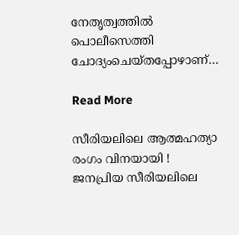നേതൃത്വത്തില്‍ പൊലീസെത്തി ചോദ്യംചെയ്തപ്പോഴാണ്…

Read More

സീരിയലിലെ ആത്മഹത്യാ രംഗം വിനയായി ! ജനപ്രിയ സീരിയലിലെ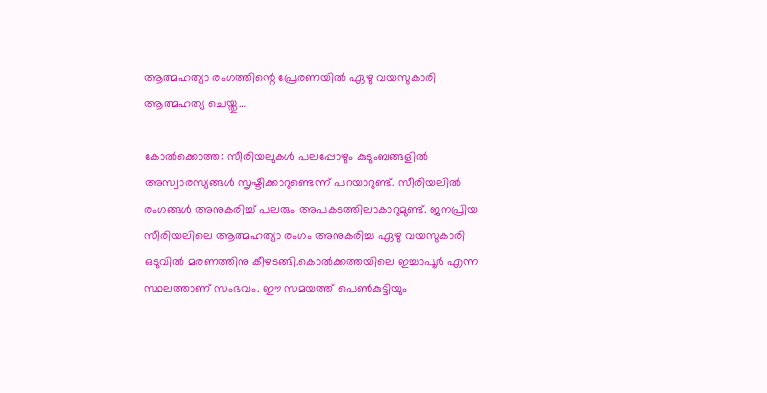ആത്മഹത്യാ രംഗത്തിന്റെ പ്രേരണയില്‍ ഏഴു വയസുകാരി ആത്മഹത്യ ചെയ്തു…

കോല്‍ക്കൊത്ത: സീരിയലുകള്‍ പലപ്പോഴും കുടുംബങ്ങളില്‍ അസ്വാരസ്യങ്ങള്‍ സൃഷ്ടിക്കാറുണ്ടെന്ന് പറയാറുണ്ട്. സീരിയലില്‍ രംഗങ്ങള്‍ അനുകരിച്ച് പലരും അപകടത്തിലാകാറുമുണ്ട്. ജനപ്രിയ സീരിയലിലെ ആത്മഹത്യാ രംഗം അനുകരിച്ച ഏഴു വയസുകാരി ഒടുവില്‍ മരണത്തിനു കീഴടങ്ങി.കൊല്‍ക്കത്തയിലെ ഇച്ചാപൂര്‍ എന്ന സ്ഥലത്താണ് സംഭവം. ഈ സമയത്ത് പെണ്‍കുട്ടിയും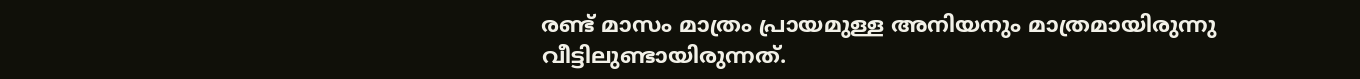രണ്ട് മാസം മാത്രം പ്രായമുള്ള അനിയനും മാത്രമായിരുന്നു വീട്ടിലുണ്ടായിരുന്നത്.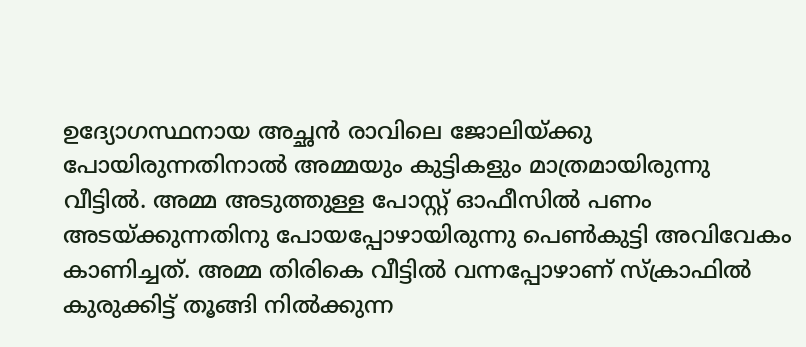ഉദ്യോഗസ്ഥനായ അച്ഛന്‍ രാവിലെ ജോലിയ്ക്കു പോയിരുന്നതിനാല്‍ അമ്മയും കുട്ടികളും മാത്രമായിരുന്നു വീട്ടില്‍. അമ്മ അടുത്തുള്ള പോസ്റ്റ് ഓഫീസില്‍ പണം അടയ്ക്കുന്നതിനു പോയപ്പോഴായിരുന്നു പെണ്‍കുട്ടി അവിവേകം കാണിച്ചത്. അമ്മ തിരികെ വീട്ടില്‍ വന്നപ്പോഴാണ് സ്ക്രാഫില്‍ കുരുക്കിട്ട് തൂങ്ങി നില്‍ക്കുന്ന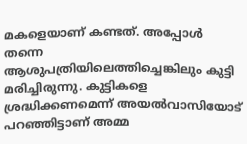മകളെയാണ് കണ്ടത്. അപ്പോള്‍ തന്നെ ആശുപത്രിയിലെത്തിച്ചെങ്കിലും കുട്ടി മരിച്ചിരുന്നു. കുട്ടികളെ ശ്രദ്ധിക്കണമെന്ന് അയല്‍വാസിയോട് പറഞ്ഞിട്ടാണ് അമ്മ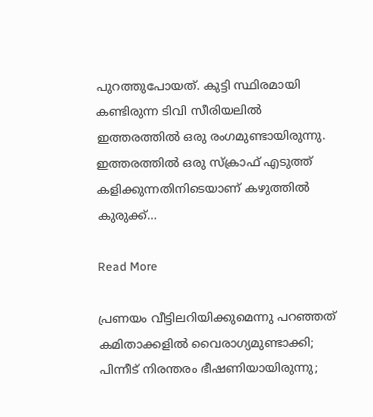പുറത്തുപോയത്. കുട്ടി സ്ഥിരമായി കണ്ടിരുന്ന ടിവി സീരിയലില്‍ ഇത്തരത്തില്‍ ഒരു രംഗമുണ്ടായിരുന്നു. ഇത്തരത്തില്‍ ഒരു സ്ക്രാഫ് എടുത്ത് കളിക്കുന്നതിനിടെയാണ് കഴുത്തില്‍ കുരുക്ക്…

Read More

പ്രണയം വീട്ടിലറിയിക്കുമെന്നു പറഞ്ഞത് കമിതാക്കളില്‍ വൈരാഗ്യമുണ്ടാക്കി; പിന്നീട് നിരന്തരം ഭീഷണിയായിരുന്നു;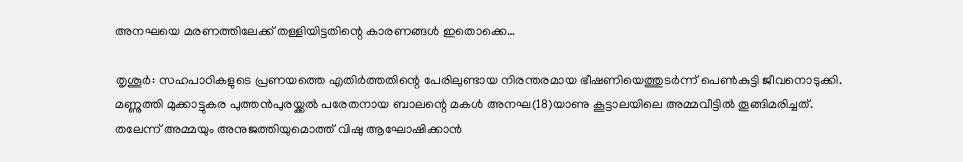അനഘയെ മരണത്തിലേക്ക് തള്ളിയിട്ടതിന്റെ കാരണങ്ങള്‍ ഇതൊക്കെ…

തൃശൂര്‍: സഹപാഠികളുടെ പ്രണയത്തെ എതിര്‍ത്തതിന്റെ പേരിലുണ്ടായ നിരന്തരമായ ഭീഷണിയെത്തുടര്‍ന്ന് പെണ്‍കുട്ടി ജീവനൊടുക്കി. മണ്ണുത്തി മുക്കാട്ടുകര പുത്തന്‍പുരയ്ക്കല്‍ പരേതനായ ബാലന്റെ മകള്‍ അനഘ(18)യാണു കൂട്ടാലയിലെ അമ്മവീട്ടില്‍ തൂങ്ങിമരിച്ചത്. തലേന്ന് അമ്മയും അനുജത്തിയുമൊത്ത് വിഷു ആഘോഷിക്കാന്‍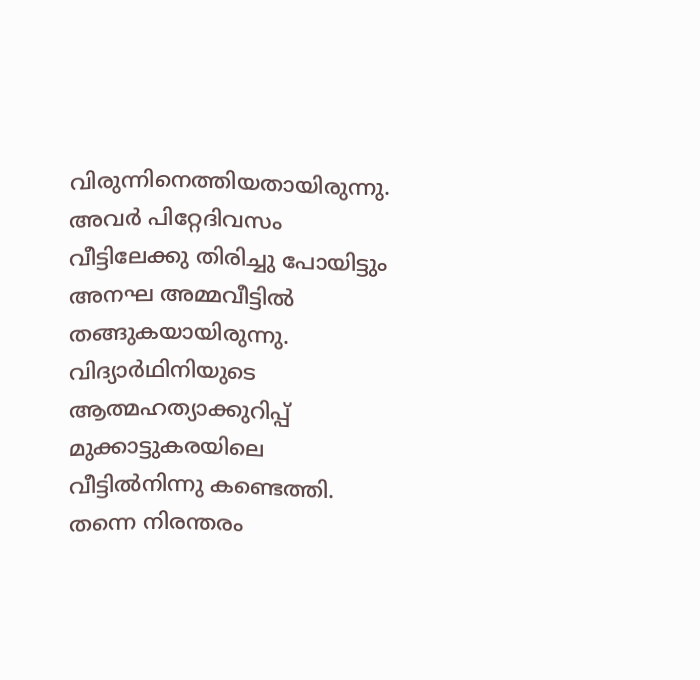വിരുന്നിനെത്തിയതായിരുന്നു. അവര്‍ പിറ്റേദിവസം വീട്ടിലേക്കു തിരിച്ചു പോയിട്ടും അനഘ അമ്മവീട്ടില്‍ തങ്ങുകയായിരുന്നു. വിദ്യാര്‍ഥിനിയുടെ ആത്മഹത്യാക്കുറിപ്പ് മുക്കാട്ടുകരയിലെ വീട്ടില്‍നിന്നു കണ്ടെത്തി. തന്നെ നിരന്തരം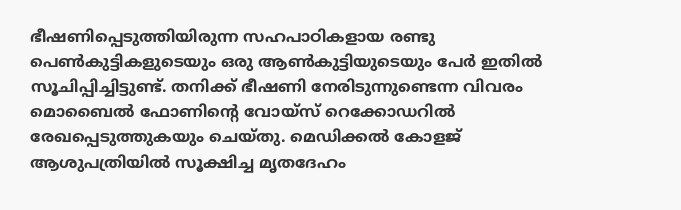ഭീഷണിപ്പെടുത്തിയിരുന്ന സഹപാഠികളായ രണ്ടു പെണ്‍കുട്ടികളുടെയും ഒരു ആണ്‍കുട്ടിയുടെയും പേര്‍ ഇതില്‍ സൂചിപ്പിച്ചിട്ടുണ്ട്. തനിക്ക് ഭീഷണി നേരിടുന്നുണ്ടെന്ന വിവരം  മൊബൈല്‍ ഫോണിന്റെ വോയ്സ് റെക്കോഡറില്‍ രേഖപ്പെടുത്തുകയും ചെയ്തു. മെഡിക്കല്‍ കോളജ് ആശുപത്രിയില്‍ സൂക്ഷിച്ച മൃതദേഹം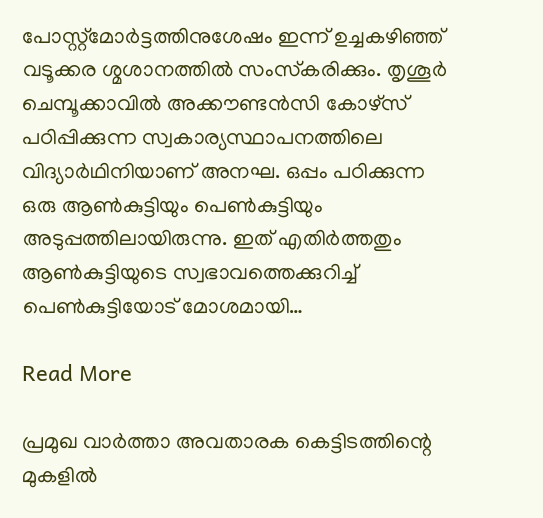പോസ്റ്റ്മോര്‍ട്ടത്തിനുശേഷം ഇന്ന് ഉച്ചകഴിഞ്ഞ് വടൂക്കര ശ്മശാനത്തില്‍ സംസ്‌കരിക്കും. തൃശൂര്‍ ചെമ്പൂക്കാവില്‍ അക്കൗണ്ടന്‍സി കോഴ്സ് പഠിപ്പിക്കുന്ന സ്വകാര്യസ്ഥാപനത്തിലെ വിദ്യാര്‍ഥിനിയാണ് അനഘ. ഒപ്പം പഠിക്കുന്ന ഒരു ആണ്‍കുട്ടിയും പെണ്‍കുട്ടിയും അടുപ്പത്തിലായിരുന്നു. ഇത് എതിര്‍ത്തതും ആണ്‍കുട്ടിയുടെ സ്വഭാവത്തെക്കുറിച്ച് പെണ്‍കുട്ടിയോട് മോശമായി…

Read More

പ്രമുഖ വാര്‍ത്താ അവതാരക കെട്ടിടത്തിന്റെ മുകളില്‍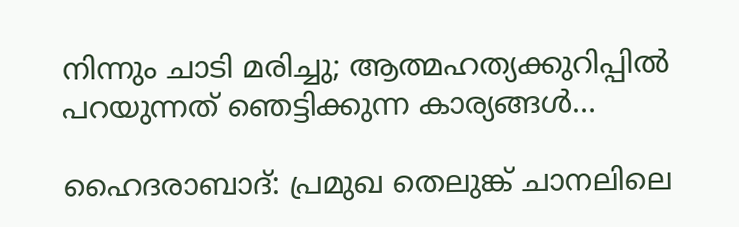നിന്നും ചാടി മരിച്ചു; ആത്മഹത്യക്കുറിപ്പില്‍ പറയുന്നത് ഞെട്ടിക്കുന്ന കാര്യങ്ങള്‍…

ഹൈദരാബാദ്: പ്രമുഖ തെലുങ്ക് ചാനലിലെ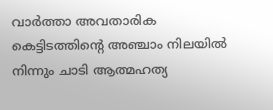വാര്‍ത്താ അവതാരിക കെട്ടിടത്തിന്റെ അഞ്ചാം നിലയില്‍ നിന്നും ചാടി ആത്മഹത്യ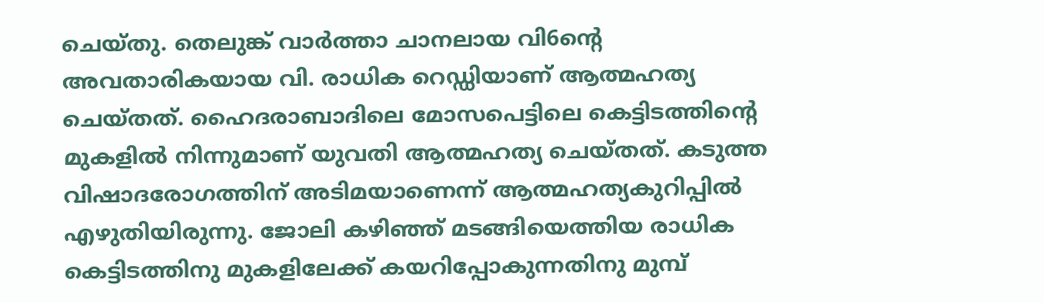ചെയ്തു. തെലുങ്ക് വാര്‍ത്താ ചാനലായ വി6ന്റെ അവതാരികയായ വി. രാധിക റെഡ്ഡിയാണ് ആത്മഹത്യ ചെയ്തത്. ഹൈദരാബാദിലെ മോസപെട്ടിലെ കെട്ടിടത്തിന്റെ മുകളില്‍ നിന്നുമാണ് യുവതി ആത്മഹത്യ ചെയ്തത്. കടുത്ത വിഷാദരോഗത്തിന് അടിമയാണെന്ന് ആത്മഹത്യകുറിപ്പില്‍ എഴുതിയിരുന്നു. ജോലി കഴിഞ്ഞ് മടങ്ങിയെത്തിയ രാധിക കെട്ടിടത്തിനു മുകളിലേക്ക് കയറിപ്പോകുന്നതിനു മുമ്പ്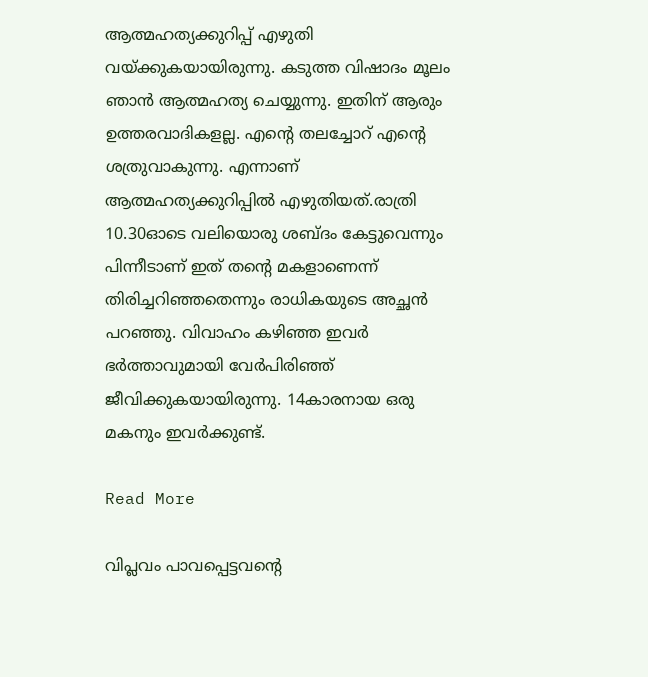ആത്മഹത്യക്കുറിപ്പ് എഴുതി വയ്ക്കുകയായിരുന്നു. കടുത്ത വിഷാദം മൂലം ഞാന്‍ ആത്മഹത്യ ചെയ്യുന്നു. ഇതിന് ആരും ഉത്തരവാദികളല്ല. എന്റെ തലച്ചോറ് എന്റെ ശത്രുവാകുന്നു. എന്നാണ് ആത്മഹത്യക്കുറിപ്പില്‍ എഴുതിയത്.രാത്രി 10.30ഓടെ വലിയൊരു ശബ്ദം കേട്ടുവെന്നും പിന്നീടാണ് ഇത് തന്റെ മകളാണെന്ന് തിരിച്ചറിഞ്ഞതെന്നും രാധികയുടെ അച്ഛന്‍ പറഞ്ഞു. വിവാഹം കഴിഞ്ഞ ഇവര്‍ ഭര്‍ത്താവുമായി വേര്‍പിരിഞ്ഞ് ജീവിക്കുകയായിരുന്നു. 14കാരനായ ഒരു മകനും ഇവര്‍ക്കുണ്ട്.

Read More

വിപ്ലവം പാവപ്പെട്ടവന്റെ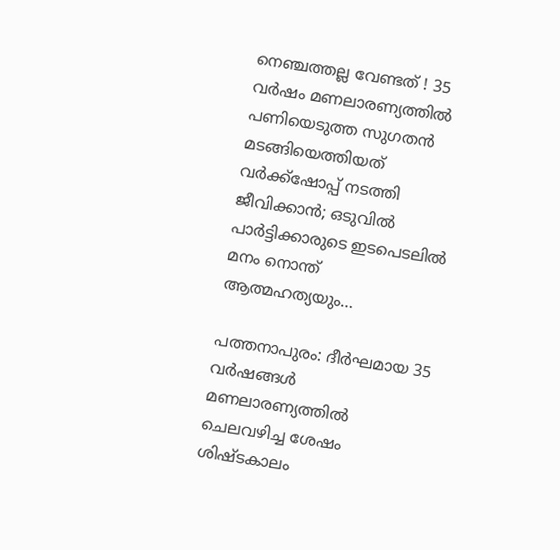നെഞ്ചത്തല്ല വേണ്ടത് ! 35 വര്‍ഷം മണലാരണ്യത്തില്‍ പണിയെടുത്ത സുഗതന്‍ മടങ്ങിയെത്തിയത് വര്‍ക്ക്‌ഷോപ്പ് നടത്തി ജീവിക്കാന്‍; ഒടുവില്‍ പാര്‍ട്ടിക്കാരുടെ ഇടപെടലില്‍ മനം നൊന്ത് ആത്മഹത്യയും…

പത്തനാപുരം: ദീര്‍ഘമായ 35 വര്‍ഷങ്ങള്‍ മണലാരണ്യത്തില്‍ ചെലവഴിച്ച ശേഷം ശിഷ്ടകാലം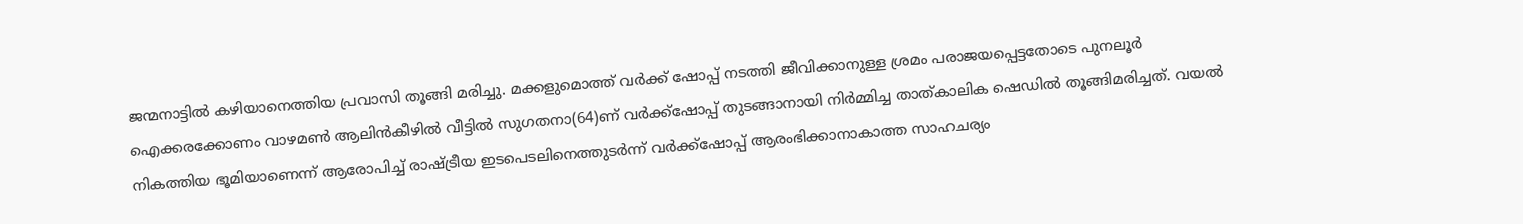ജന്മനാട്ടില്‍ കഴിയാനെത്തിയ പ്രവാസി തൂങ്ങി മരിച്ചു. മക്കളുമൊത്ത് വര്‍ക്ക് ഷോപ്പ് നടത്തി ജീവിക്കാനുള്ള ശ്രമം പരാജയപ്പെട്ടതോടെ പുനലൂര്‍ ഐക്കരക്കോണം വാഴമണ്‍ ആലിന്‍കീഴില്‍ വീട്ടില്‍ സുഗതനാ(64)ണ് വര്‍ക്ക്‌ഷോപ്പ് തുടങ്ങാനായി നിര്‍മ്മിച്ച താത്കാലിക ഷെഡില്‍ തൂങ്ങിമരിച്ചത്. വയല്‍ നികത്തിയ ഭൂമിയാണെന്ന് ആരോപിച്ച് രാഷ്ട്രീയ ഇടപെടലിനെത്തുടര്‍ന്ന് വര്‍ക്ക്‌ഷോപ്പ് ആരംഭിക്കാനാകാത്ത സാഹചര്യം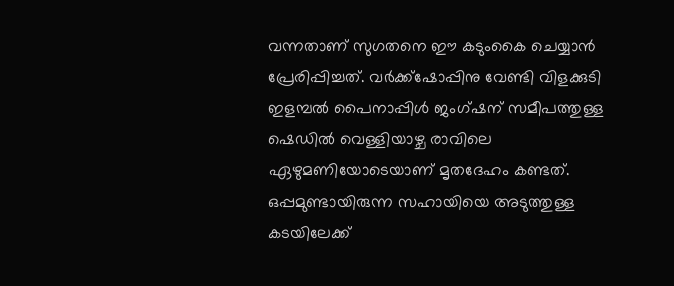വന്നതാണ് സുഗതനെ ഈ കടുംകൈ ചെയ്യാന്‍ പ്രേരിപ്പിച്ചത്. വര്‍ക്ക്ഷോപ്പിനു വേണ്ടി വിളക്കുടി ഇളമ്പല്‍ പൈനാപ്പിള്‍ ജംഗ്ഷന് സമീപത്തുള്ള ഷെഡില്‍ വെള്ളിയാഴ്ച രാവിലെ ഏഴുമണിയോടെയാണ് മൃതദേഹം കണ്ടത്. ഒപ്പമുണ്ടായിരുന്ന സഹായിയെ അടുത്തുള്ള കടയിലേക്ക്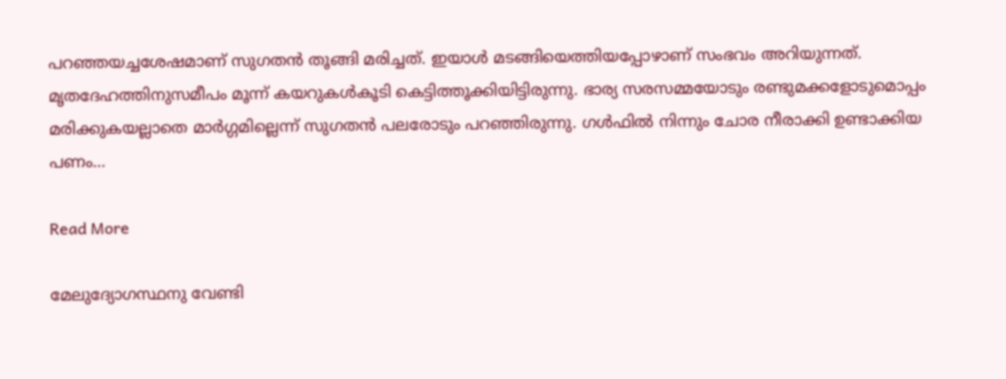പറഞ്ഞയച്ചശേഷമാണ് സുഗതന്‍ തൂങ്ങി മരിച്ചത്. ഇയാള്‍ മടങ്ങിയെത്തിയപ്പോഴാണ് സംഭവം അറിയുന്നത്. മൃതദേഹത്തിനുസമീപം മൂന്ന് കയറുകള്‍കൂടി കെട്ടിത്തൂക്കിയിട്ടിരുന്നു. ഭാര്യ സരസമ്മയോടും രണ്ടുമക്കളോടുമൊപ്പം മരിക്കുകയല്ലാതെ മാര്‍ഗ്ഗമില്ലെന്ന് സുഗതന്‍ പലരോടും പറഞ്ഞിരുന്നു. ഗള്‍ഫില്‍ നിന്നും ചോര നീരാക്കി ഉണ്ടാക്കിയ പണം…

Read More

മേലുദ്യോഗസ്ഥനു വേണ്ടി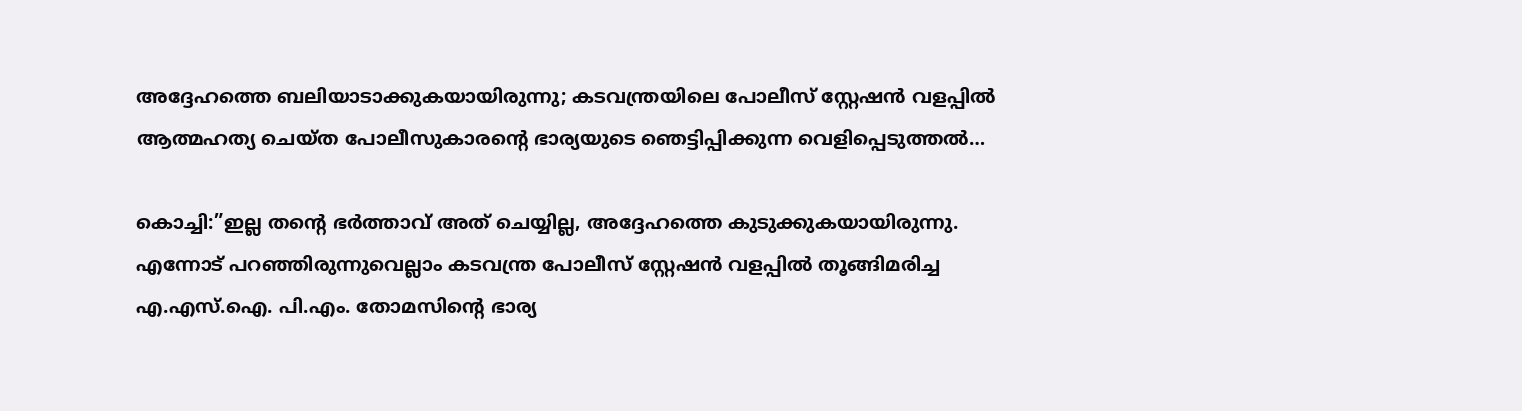അദ്ദേഹത്തെ ബലിയാടാക്കുകയായിരുന്നു; കടവന്ത്രയിലെ പോലീസ് സ്റ്റേഷന്‍ വളപ്പില്‍ ആത്മഹത്യ ചെയ്ത പോലീസുകാരന്റെ ഭാര്യയുടെ ഞെട്ടിപ്പിക്കുന്ന വെളിപ്പെടുത്തല്‍…

കൊച്ചി:”ഇല്ല തന്റെ ഭര്‍ത്താവ് അത് ചെയ്യില്ല, അദ്ദേഹത്തെ കുടുക്കുകയായിരുന്നു. എന്നോട് പറഞ്ഞിരുന്നുവെല്ലാം കടവന്ത്ര പോലീസ് സ്റ്റേഷന്‍ വളപ്പില്‍ തൂങ്ങിമരിച്ച എ.എസ്.ഐ. പി.എം. തോമസിന്റെ ഭാര്യ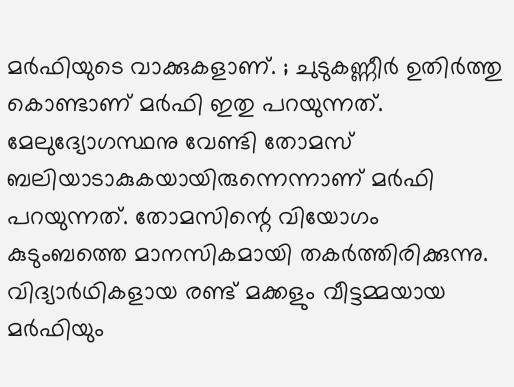മര്‍ഫിയുടെ വാക്കുകളാണ്. ; ചുടുകണ്ണീര്‍ ഉതിര്‍ത്തു കൊണ്ടാണ് മര്‍ഫി ഇതു പറയുന്നത്. മേലുദ്യോഗസ്ഥനു വേണ്ടി തോമസ് ബലിയാടാകുകയായിരുന്നെന്നാണ് മര്‍ഫി പറയുന്നത്. തോമസിന്റെ വിയോഗം കുടുംബത്തെ മാനസികമായി തകര്‍ത്തിരിക്കുന്നു. വിദ്യാര്‍ഥികളായ രണ്ട് മക്കളും വീട്ടമ്മയായ മര്‍ഫിയും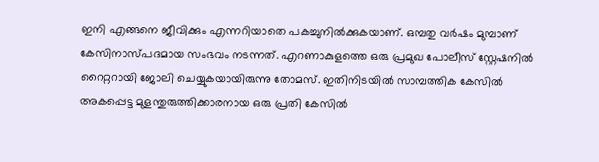ഇനി എങ്ങനെ ജീവിക്കും എന്നറിയാതെ പകച്ചുനില്‍ക്കുകയാണ്. ഒമ്പതു വര്‍ഷം മുമ്പാണ് കേസിനാസ്പദമായ സംഭവം നടന്നത്. എറണാകുളത്തെ ഒരു പ്രമുഖ പോലീസ് സ്റ്റേഷനില്‍ റൈറ്ററായി ജോലി ചെയ്യുകയായിരുന്നു തോമസ്. ഇതിനിടയില്‍ സാമ്പത്തിക കേസില്‍ അകപ്പെട്ട മുളന്തുരുത്തിക്കാരനായ ഒരു പ്രതി കേസില്‍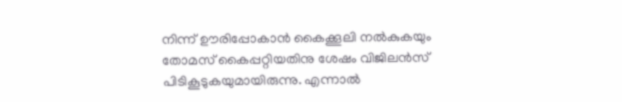നിന്ന് ഊരിപ്പോകാന്‍ കൈക്കൂലി നല്‍കുകയും തോമസ് കൈപ്പറ്റിയതിനു ശേഷം വിജിലന്‍സ് പിടികൂടുകയുമായിരുന്നു. എന്നാല്‍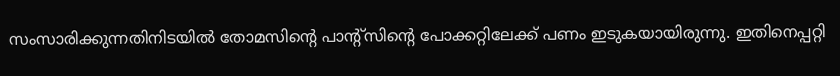സംസാരിക്കുന്നതിനിടയില്‍ തോമസിന്റെ പാന്റ്‌സിന്റെ പോക്കറ്റിലേക്ക് പണം ഇടുകയായിരുന്നു. ഇതിനെപ്പറ്റി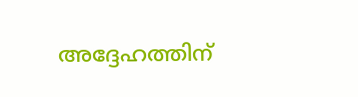അദ്ദേഹത്തിന്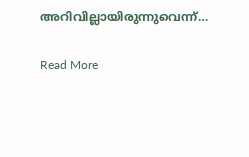അറിവില്ലായിരുന്നുവെന്ന്…

Read More